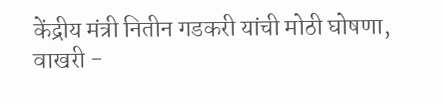केंद्रीय मंत्री नितीन गडकरी यांची मोठी घोषणा, वाखरी -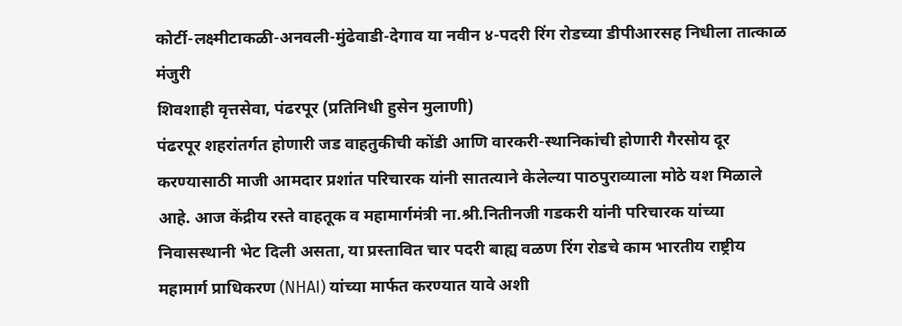कोर्टी-लक्ष्मीटाकळी-अनवली-मुंढेवाडी-देगाव या नवीन ४-पदरी रिंग रोडच्या डीपीआरसह निधीला तात्काळ मंजुरी
शिवशाही वृत्तसेवा, पंढरपूर (प्रतिनिधी हुसेन मुलाणी)
पंढरपूर शहरांतर्गत होणारी जड वाहतुकीची कोंडी आणि वारकरी-स्थानिकांची होणारी गैरसोय दूर करण्यासाठी माजी आमदार प्रशांत परिचारक यांनी सातत्याने केलेल्या पाठपुराव्याला मोठे यश मिळाले आहे. आज केंद्रीय रस्ते वाहतूक व महामार्गमंत्री ना.श्री.नितीनजी गडकरी यांनी परिचारक यांच्या निवासस्थानी भेट दिली असता, या प्रस्तावित चार पदरी बाह्य वळण रिंग रोडचे काम भारतीय राष्ट्रीय महामार्ग प्राधिकरण (NHAI) यांच्या मार्फत करण्यात यावे अशी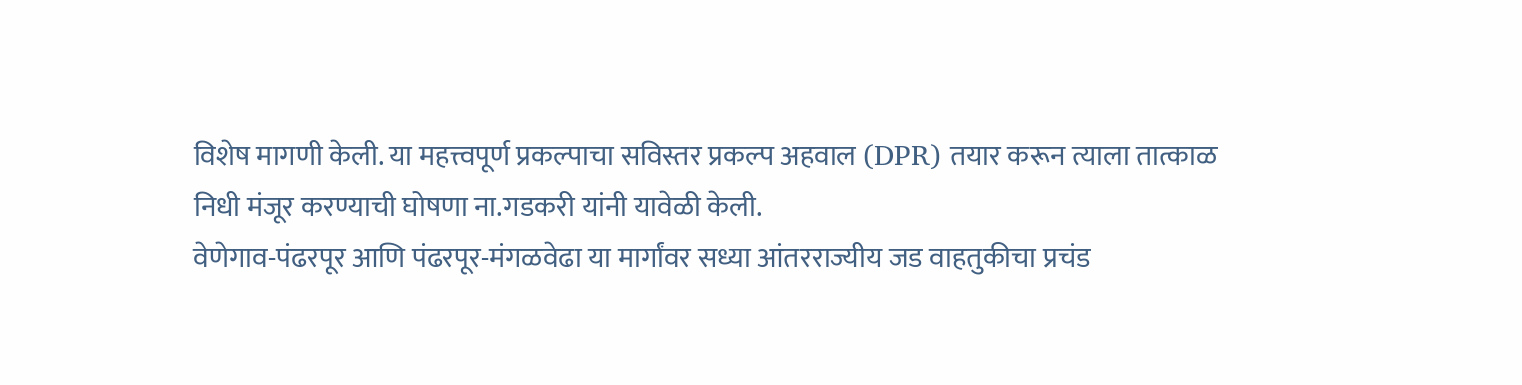विशेष मागणी केली. या महत्त्वपूर्ण प्रकल्पाचा सविस्तर प्रकल्प अहवाल (DPR) तयार करून त्याला तात्काळ निधी मंजूर करण्याची घोषणा ना.गडकरी यांनी यावेळी केली.
वेणेगाव-पंढरपूर आणि पंढरपूर-मंगळवेढा या मार्गांवर सध्या आंतरराज्यीय जड वाहतुकीचा प्रचंड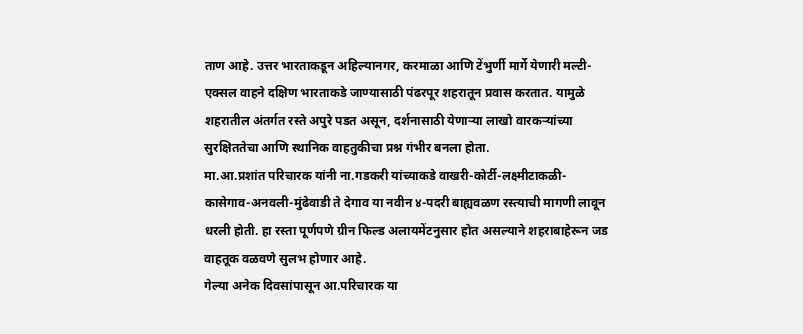ताण आहे. उत्तर भारताकडून अहिल्यानगर, करमाळा आणि टेंभुर्णी मार्गे येणारी मल्टी-एक्सल वाहने दक्षिण भारताकडे जाण्यासाठी पंढरपूर शहरातून प्रवास करतात. यामुळे शहरातील अंतर्गत रस्ते अपुरे पडत असून, दर्शनासाठी येणाऱ्या लाखो वारकऱ्यांच्या सुरक्षिततेचा आणि स्थानिक वाहतुकीचा प्रश्न गंभीर बनला होता.
मा.आ.प्रशांत परिचारक यांनी ना.गडकरी यांच्याकडे वाखरी-कोर्टी-लक्ष्मीटाकळी-कासेगाव-अनवली-मुंढेवाडी ते देगाव या नवीन ४-पदरी बाह्यवळण रस्त्याची मागणी लावून धरली होती. हा रस्ता पूर्णपणे ग्रीन फिल्ड अलायमेंटनुसार होत असल्याने शहराबाहेरून जड वाहतूक वळवणे सुलभ होणार आहे.
गेल्या अनेक दिवसांपासून आ.परिचारक या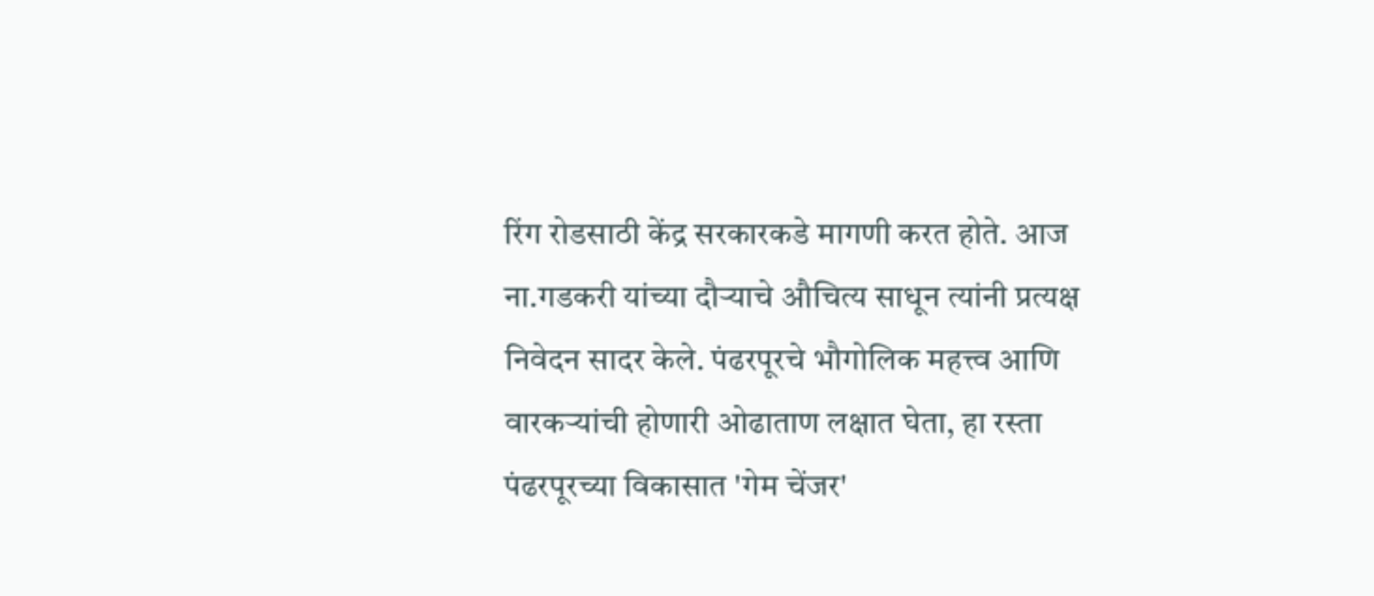रिंग रोडसाठी केंद्र सरकारकडे मागणी करत होते. आज ना.गडकरी यांच्या दौऱ्याचे औचित्य साधून त्यांनी प्रत्यक्ष निवेदन सादर केले. पंढरपूरचे भौगोलिक महत्त्व आणि वारकऱ्यांची होणारी ओढाताण लक्षात घेता, हा रस्ता पंढरपूरच्या विकासात 'गेम चेंजर'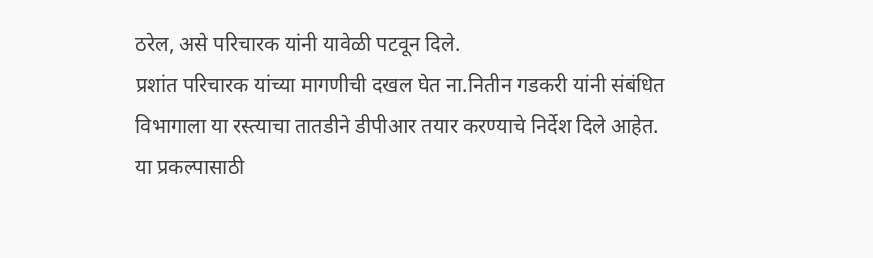ठरेल, असे परिचारक यांनी यावेळी पटवून दिले.
प्रशांत परिचारक यांच्या मागणीची दखल घेत ना.नितीन गडकरी यांनी संबंधित विभागाला या रस्त्याचा तातडीने डीपीआर तयार करण्याचे निर्देश दिले आहेत. या प्रकल्पासाठी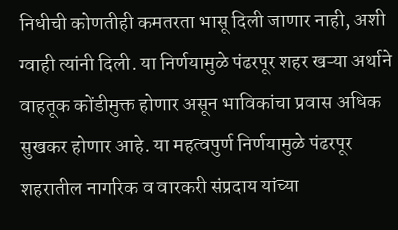निधीची कोणतीही कमतरता भासू दिली जाणार नाही, अशी ग्वाही त्यांनी दिली. या निर्णयामुळे पंढरपूर शहर खऱ्या अर्थाने वाहतूक कोंडीमुक्त होणार असून भाविकांचा प्रवास अधिक सुखकर होणार आहे. या महत्वपुर्ण निर्णयामुळे पंढरपूर शहरातील नागरिक व वारकरी संप्रदाय यांच्या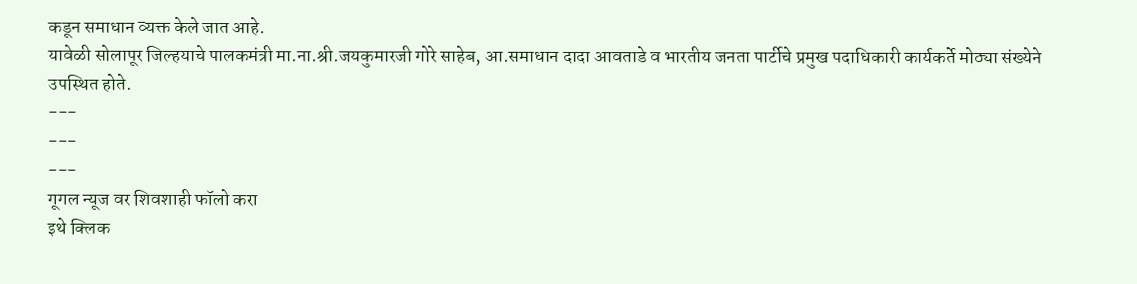कडून समाधान व्यक्त केले जात आहे.
यावेळी सोलापूर जिल्हयाचे पालकमंत्री मा.ना.श्री.जयकुमारजी गोरे साहेब, आ.समाधान दादा आवताडे व भारतीय जनता पार्टीचे प्रमुख पदाधिकारी कार्यकर्ते मोठ्या संख्येने उपस्थित होते.
---
---
---
गूगल न्यूज वर शिवशाही फॉलो करा
इथे क्लिक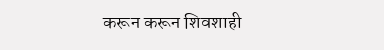करून करून शिवशाही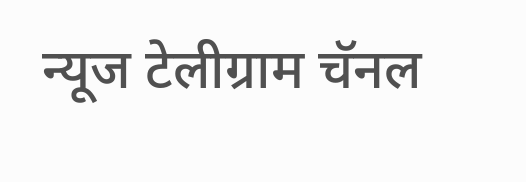न्यूज टेलीग्राम चॅनल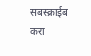सबस्क्राईब करा